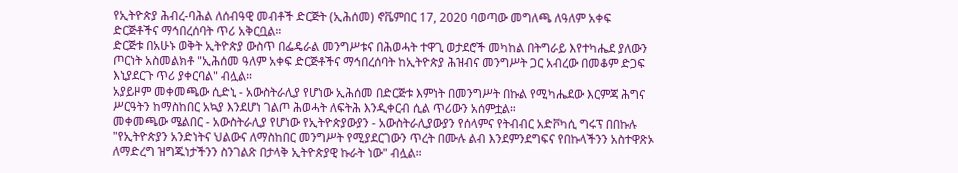የኢትዮጵያ ሕብረ-ባሕል ለሰብዓዊ መብቶች ድርጅት (ኢሕሰመ) ኖቬምበር 17, 2020 ባወጣው መግለጫ ለዓለም አቀፍ ድርጅቶችና ማኅበረሰባት ጥሪ አቅርቧል።
ድርጅቱ በአሁኑ ወቅት ኢትዮጵያ ውስጥ በፌዴራል መንግሥቱና በሕወሓት ተዋጊ ወታደሮች መካከል በትግራይ እየተካሔደ ያለውን ጦርነት አስመልክቶ "ኢሕሰመ ዓለም አቀፍ ድርጅቶችና ማኅበረሰባት ከኢትዮጵያ ሕዝብና መንግሥት ጋር አብረው በመቆም ድጋፍ እኒያደርጉ ጥሪ ያቀርባል" ብሏል።
አያይዞም መቀመጫው ሲድኒ - አውስትራሊያ የሆነው ኢሕሰመ በድርጅቱ እምነት በመንግሥት በኩል የሚካሔደው እርምጃ ሕግና ሥርዓትን ከማስከበር አኳያ እንደሆነ ገልጦ ሕወሓት ለፍትሕ እንዲቀርብ ሲል ጥሪውን አሰምቷል።
መቀመጫው ሜልበር - አውስትራሊያ የሆነው የኢትዮጵያውያን - አውስትራሊያውያን የሰላምና የትብብር አድቮካሲ ግሩፕ በበኩሉ "የኢትዮጵያን አንድነትና ህልውና ለማስከበር መንግሥት የሚያደርገውን ጥረት በሙሉ ልብ እንደምንደግፍና የበኩላችንን አስተዋጽኦ ለማድረግ ዝግጁነታችንን ስንገልጽ በታላቅ ኢትዮጵያዊ ኩራት ነው" ብሏል።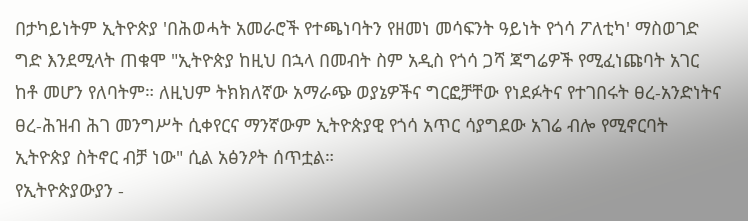በታካይነትም ኢትዮጵያ 'በሕወሓት አመራሮች የተጫነባትን የዘመነ መሳፍንት ዓይነት የጎሳ ፖለቲካ' ማስወገድ ግድ እንደሚላት ጠቁሞ "ኢትዮጵያ ከዚህ በኋላ በመብት ስም አዲስ የጎሳ ጋሻ ጃግሬዎች የሚፈነጩባት አገር ከቶ መሆን የለባትም። ለዚህም ትክክለኛው አማራጭ ወያኔዎችና ግርፎቻቸው የነደፉትና የተገበሩት ፀረ-አንድነትና ፀረ-ሕዝብ ሕገ መንግሥት ሲቀየርና ማንኛውም ኢትዮጵያዊ የጎሳ አጥር ሳያግደው አገሬ ብሎ የሚኖርባት ኢትዮጵያ ስትኖር ብቻ ነው" ሲል አፅንዖት ሰጥቷል።
የኢትዮጵያውያን -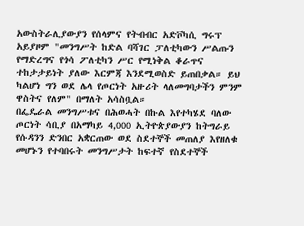አውስትራሊያውያን የሰላምና የትብብር አድቮካሲ ግሩፕ አይያዞም "መንግሥት ከድል ባሻገር ፓለቲካውን ሥልጡን የማድረግና የጎሳ ፖለቲካን ሥር የሚነቅል ቆራጥና ተከታታይነት ያለው እርምጃ እንደሚወስድ ይጠበቃል። ይህ ካልሆነ ግን ወደ ሌላ የጦርነት አዙሪት ላለመግባታችን ምንም ዋስትና የለም" በማለት አሳስቧል።
በፌዴራል መንግሥቱና በሕወሓት በኩል እየተካሄደ ባለው ጦርነት ሳቢያ በአማካይ 4,000 ኢትዮጵያውያን ከትግራይ የሱዳንን ድንበር አቋርጠው ወደ ስደተኞች መጠለያ እየዘለቁ መሆኑን የተባበሩት መንግሥታት ከፍተኛ የስደተኞች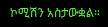ኮሚሽን አስታውቋል።